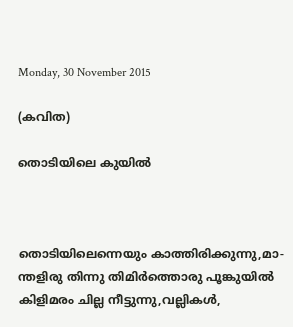Monday, 30 November 2015

(കവിത)

തൊടിയിലെ കുയില്‍



തൊടിയിലെന്നെയും കാത്തിരിക്കുന്നു,മാ-
ന്തളിരു തിന്നു തിമിര്‍ത്തൊരു പൂങ്കുയില്‍
കിളിമരം ചില്ല നീട്ടുന്നു,വല്ലികള്‍,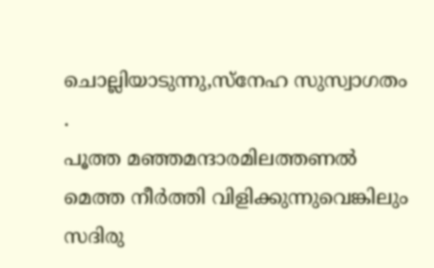ചൊല്ലിയാടുന്നു,സ്നേഹ സുസ്വാഗതം
.
പൂത്ത മഞ്ഞമന്ദാരമിലത്തണല്‍
മെത്ത നീര്‍ത്തി വിളിക്കുന്നുവെങ്കിലും
സദിരു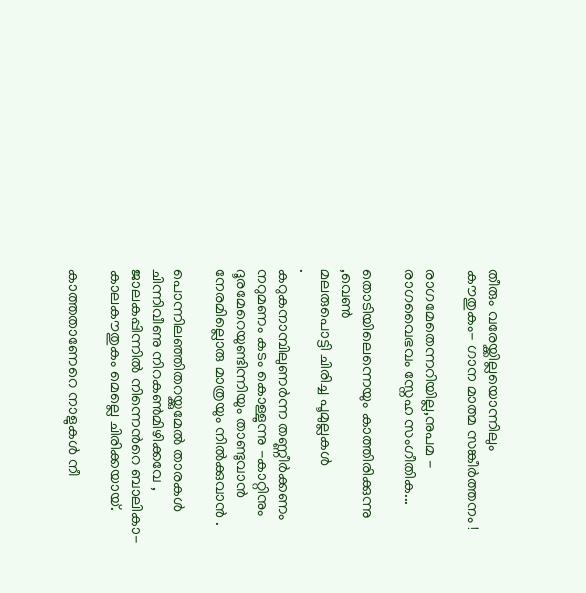തീരും വരേയ്ക്കില്ലയൊന്നിലും
കൗതുകം- ഗാന മാത്മ സങ്കീര്‍ത്തനം !

രാഗമേതെന്നറിയില്ല,നുപമ -
രാഗവൈഭവം സ്നേഹ സംഗീതിക...

തൊടിയിലെന്നെയും കാത്തിരിക്കുന്നു ,വെണ്‍
മലരുപൊട്ടി ചിരിച്ച പൂമുല്ലകള്‍
.
കറുകനാമ്പിലുണര്‍ന്ന തണ്ണീര്‍ക്കണം
നറുമണം കടം കൊള്ളുന്നു -കാറ്റിനും
ദൂരമേറെയുണ്ടിന്നിയും താണ്ടുവാന്‍
നേരമില്ലൊരു മാത്രയും നില്‍ക്കുവാന്‍ .

പൊന്നിലഞ്ഞിതറയ്ക്കുമേല്‍ താരകള്‍
ചിന്നിവീണു നിറകണ്‍മിഴിക്കവേ ,
ജാലകപ്പിന്നില്‍ നിന്നെന്‍റെ ബാലികാ-
കാലകൗതുകം മെല്ലെ ചിരിക്കയായ്.

കാത്തതാണേറെ നാളുകള്‍ നീ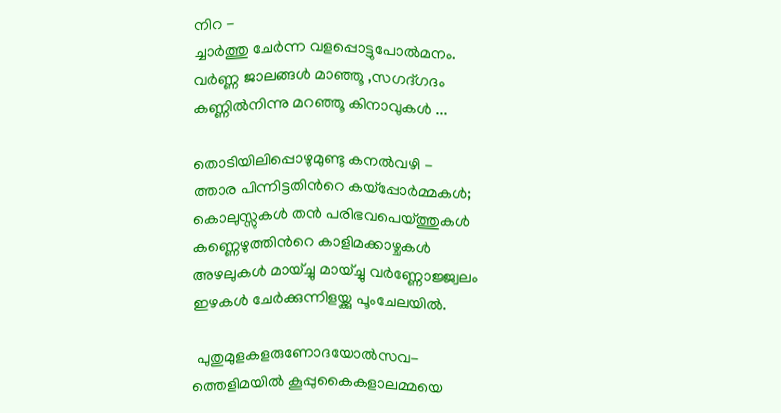നിറ -
ച്ചാര്‍ത്തു ചേര്‍ന്ന വളപ്പൊട്ടുപോല്‍മനം.
വര്‍ണ്ണ ജാലങ്ങള്‍ മാഞ്ഞൂ ,സഗദ്ഗദം
കണ്ണില്‍നിന്നു മറഞ്ഞൂ കിനാവുകള്‍ ...

തൊടിയിലിപ്പൊഴുമുണ്ടു കനല്‍വഴി -
ത്താര പിന്നിട്ടതിന്‍റെ കയ്പ്പോര്‍മ്മകള്‍;
കൊലുസ്സുകള്‍ തന്‍ പരിഭവപെയ്ത്തുകള്‍
കണ്ണെഴുത്തിന്‍റെ കാളിമക്കാഴ്ചകള്‍
അഴലുകള്‍ മായ്ച്ചു മായ്ച്ചു വര്‍ണ്ണോജ്ജ്വലം
ഇഴകള്‍ ചേര്‍ക്കുന്നിളയ്ക്കു പൂംചേലയില്‍.

 പുതുമുളകളരുണോദയോല്‍സവ-
ത്തെളിമയില്‍ കൂപ്പുകൈകളാലമ്മയെ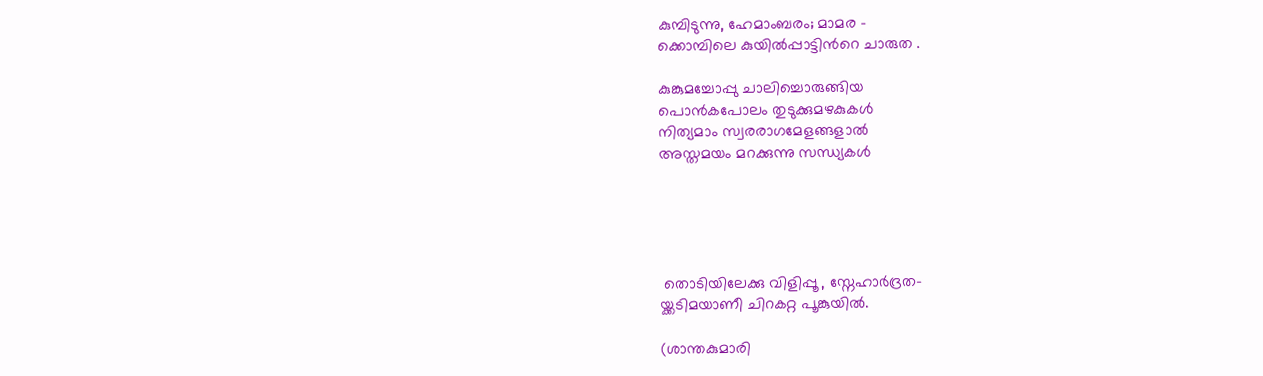കുമ്പിടുന്നു, ഹേമാംബരം; മാമര -
ക്കൊമ്പിലെ കുയില്‍പ്പാട്ടിന്‍റെ ചാരുത .

കുങ്കുമച്ചോപ്പു ചാലിച്ചൊരുങ്ങിയ
പൊന്‍കപോലം തുടുക്കുമഴകുകള്‍
നിത്യമാം സ്വരരാഗമേളങ്ങളാല്‍
അസ്തമയം മറക്കുന്നു സന്ധ്യകള്‍





 തൊടിയിലേക്കു വിളിപ്പൂ , സ്നേഹാര്‍ദ്രത-
യ്ക്കടിമയാണീ ചിറകറ്റ പൂങ്കുയില്‍.

(ശാന്തകുമാരി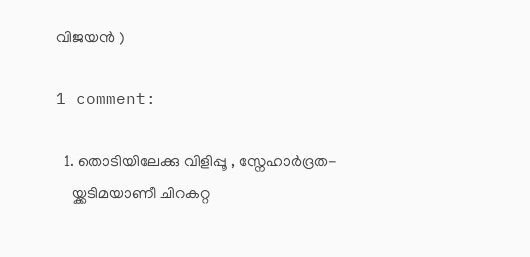വിജയന്‍ )

1 comment:

  1. തൊടിയിലേക്കു വിളിപ്പൂ , സ്നേഹാര്‍ദ്രത-
    യ്ക്കടിമയാണീ ചിറകറ്റ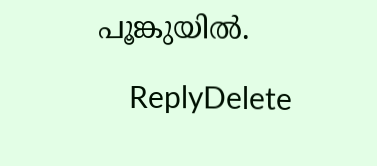പൂങ്കുയില്‍.

    ReplyDelete